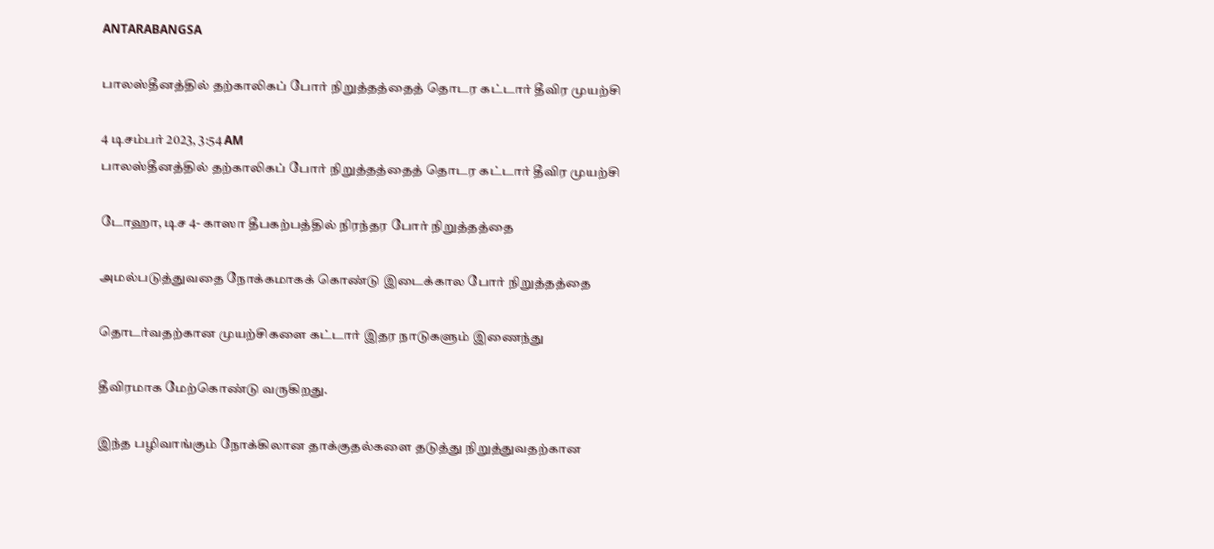ANTARABANGSA

பாலஸ்தீனத்தில் தற்காலிகப் போர் நிறுத்தத்தைத் தொடர கட்டார் தீவிர முயற்சி

4 டிசம்பர் 2023, 3:54 AM
பாலஸ்தீனத்தில் தற்காலிகப் போர் நிறுத்தத்தைத் தொடர கட்டார் தீவிர முயற்சி

டோஹா, டிச 4- காஸா தீபகற்பத்தில் நிரந்தர போர் நிறுத்தத்தை

அமல்படுத்துவதை நோக்கமாகக் கொண்டு இடைக்கால போர் நிறுத்தத்தை

தொடர்வதற்கான முயற்சிகளை கட்டார் இதர நாடுகளும் இணைந்து

தீவிரமாக மேற்கொண்டு வருகிறது.

இந்த பழிவாங்கும் நோக்கிலான தாக்குதல்களை தடுத்து நிறுத்துவதற்கான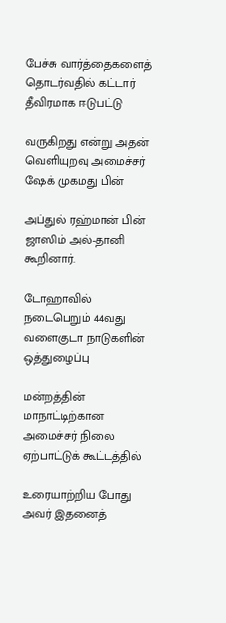பேச்சு வார்த்தைகளைத் தொடர்வதில் கட்டார் தீவிரமாக ஈடுபட்டு

வருகிறது என்று அதன் வெளியுறவு அமைச்சர் ஷேக் முகமது பின்

அப்துல் ரஹ்மான் பின் ஜாஸிம் அல்-தானி கூறினார்.

டோஹாவில் நடைபெறும் 44வது வளைகுடா நாடுகளின் ஒத்துழைப்பு

மன்றத்தின் மாநாட்டிற்கான அமைச்சர் நிலை ஏற்பாட்டுக் கூட்டத்தில்

உரையாற்றிய போது அவர் இதனைத்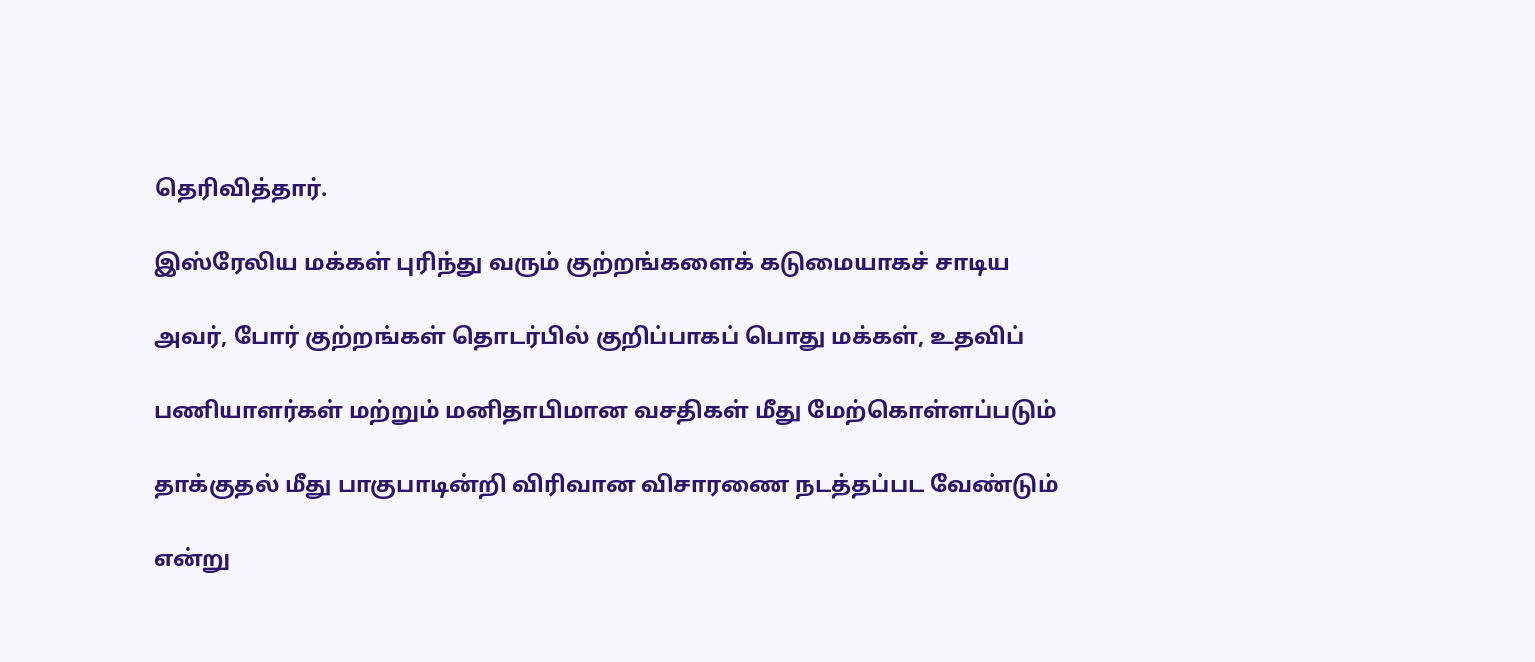தெரிவித்தார்.

இஸ்ரேலிய மக்கள் புரிந்து வரும் குற்றங்களைக் கடுமையாகச் சாடிய

அவர், போர் குற்றங்கள் தொடர்பில் குறிப்பாகப் பொது மக்கள், உதவிப்

பணியாளர்கள் மற்றும் மனிதாபிமான வசதிகள் மீது மேற்கொள்ளப்படும்

தாக்குதல் மீது பாகுபாடின்றி விரிவான விசாரணை நடத்தப்பட வேண்டும்

என்று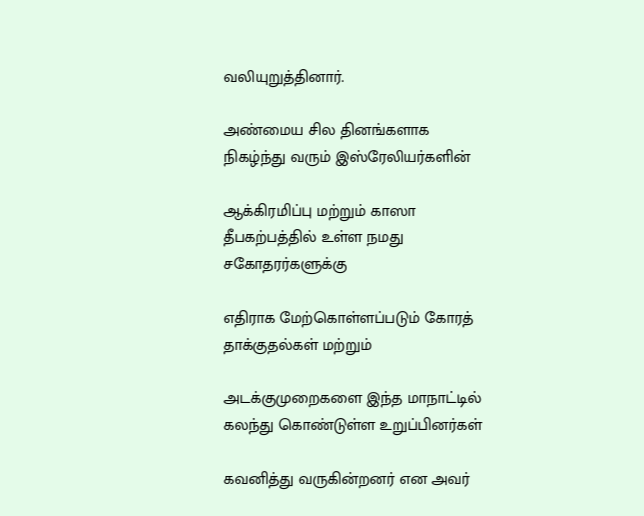வலியுறுத்தினார்.

அண்மைய சில தினங்களாக நிகழ்ந்து வரும் இஸ்ரேலியர்களின்

ஆக்கிரமிப்பு மற்றும் காஸா தீபகற்பத்தில் உள்ள நமது சகோதரர்களுக்கு

எதிராக மேற்கொள்ளப்படும் கோரத் தாக்குதல்கள் மற்றும்

அடக்குமுறைகளை இந்த மாநாட்டில் கலந்து கொண்டுள்ள உறுப்பினர்கள்

கவனித்து வருகின்றனர் என அவர்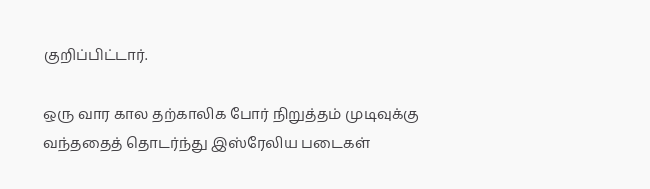குறிப்பிட்டார்.

ஒரு வார கால தற்காலிக போர் நிறுத்தம் முடிவுக்கு வந்ததைத் தொடர்ந்து இஸ்ரேலிய படைகள்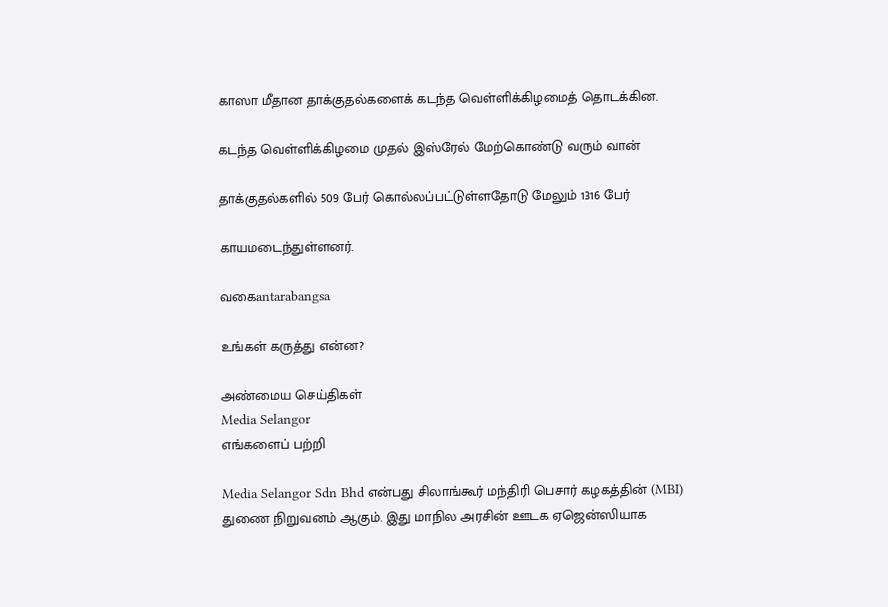காஸா மீதான தாக்குதல்களைக் கடந்த வெள்ளிக்கிழமைத் தொடக்கின.

கடந்த வெள்ளிக்கிழமை முதல் இஸ்ரேல் மேற்கொண்டு வரும் வான்

தாக்குதல்களில் 509 பேர் கொல்லப்பட்டுள்ளதோடு மேலும் 1316 பேர்

காயமடைந்துள்ளனர்.

வகைantarabangsa

உங்கள் கருத்து என்ன?

அண்மைய செய்திகள்
Media Selangor
எங்களைப் பற்றி

Media Selangor Sdn Bhd என்பது சிலாங்கூர் மந்திரி பெசார் கழகத்தின் (MBI) துணை நிறுவனம் ஆகும். இது மாநில அரசின் ஊடக ஏஜென்ஸியாக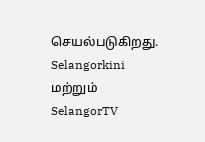செயல்படுகிறது. Selangorkini மற்றும் SelangorTV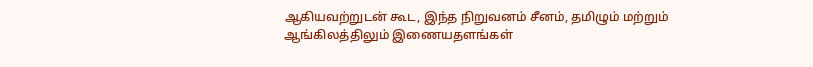ஆகியவற்றுடன் கூட, இந்த நிறுவனம் சீனம், தமிழும் மற்றும் ஆங்கிலத்திலும் இணையதளங்கள்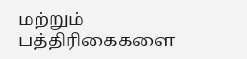மற்றும் பத்திரிகைகளை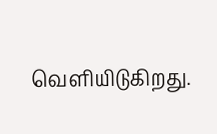வெளியிடுகிறது.